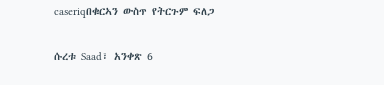caseriqበቁርኣን ውስጥ የትርጉም ፍለጋ

ሱረቱ Saad፣ አንቀጽ 6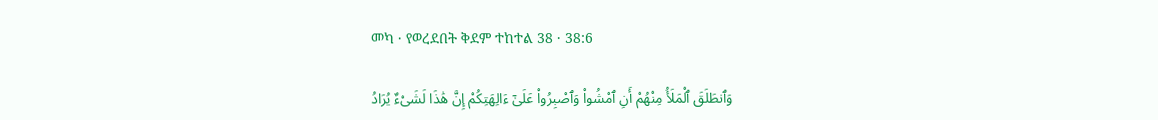መካ · የወረደበት ቅደም ተከተል 38 · 38:6

وَٱنطَلَقَ ٱلْمَلَأُ مِنْهُمْ أَنِ ٱمْشُوا۟ وَٱصْبِرُوا۟ عَلَىٰٓ ءَالِهَتِكُمْ إِنَّ هَٰذَا لَشَىْءٌ يُرَادُ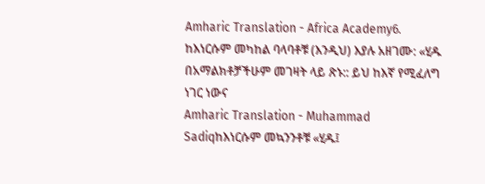Amharic Translation - Africa Academy6. ከእነርሱም መካከል ባላባቶቹ (እንዲህ) እያሉ አዘገሙ: «ሂዱ በአማልክቶቻችሁም መገዛት ላይ ጽኑ:: ይህ ከእኛ የሚፈለግ ነገር ነውና
Amharic Translation - Muhammad Sadiqከእነርሱም መኳንንቶቹ «ሂዱ፤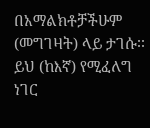በአማልክቶቻችሁም (መግገዛት) ላይ ታገሱ፡፡ ይህ (ከእኛ) የሚፈለግ ነገር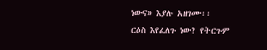ነውና» እያሉ አዘገሙ፡፡
ርዕስ እየፈለጉ ነው? የትርጉም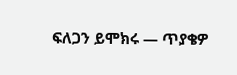ፍለጋን ይሞክሩ — ጥያቄዎ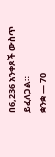በ6,236 አንቀጾች ውስጥ ይፈለጋል።
ቋንቋ — 70